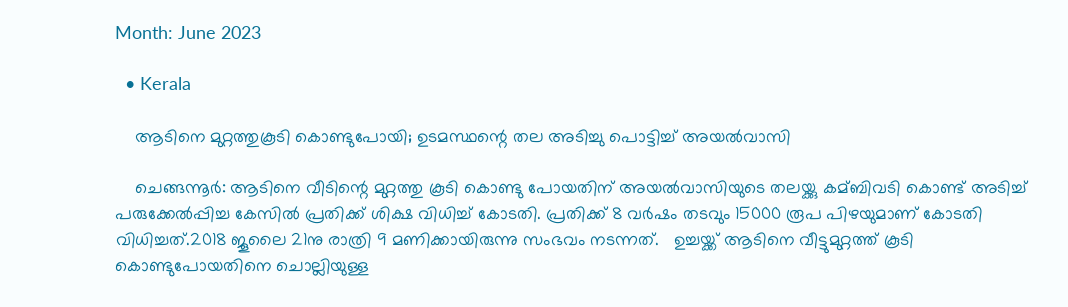Month: June 2023

  • Kerala

    ആടിനെ മുറ്റത്തുകൂടി കൊണ്ടുപോയി; ഉടമസ്ഥന്റെ തല അടിച്ചു പൊട്ടിച്ച് അയൽവാസി

    ചെങ്ങന്നൂര്‍: ആടിനെ വീടിന്റെ മുറ്റത്തു കൂടി കൊണ്ടു പോയതിന് അയല്‍വാസിയുടെ തലയ്ക്കു കമ്ബിവടി കൊണ്ട് അടിച്ച്‌ പരുക്കേല്‍പ്പിച്ച കേസില്‍ പ്രതിക്ക് ശിക്ഷ വിധിച്ച്‌ കോടതി. പ്രതിക്ക് 8 വര്‍ഷം തടവും 15000 രൂപ പിഴയുമാണ് കോടതി വിധിച്ചത്.2018 ജൂലൈ 21നു രാത്രി 9 മണിക്കായിരുന്നു സംഭവം നടന്നത്.   ഉച്ചയ്ക്ക് ആടിനെ വീട്ടുമുറ്റത്ത് കൂടി കൊണ്ടുപോയതിനെ ചൊല്ലിയുള്ള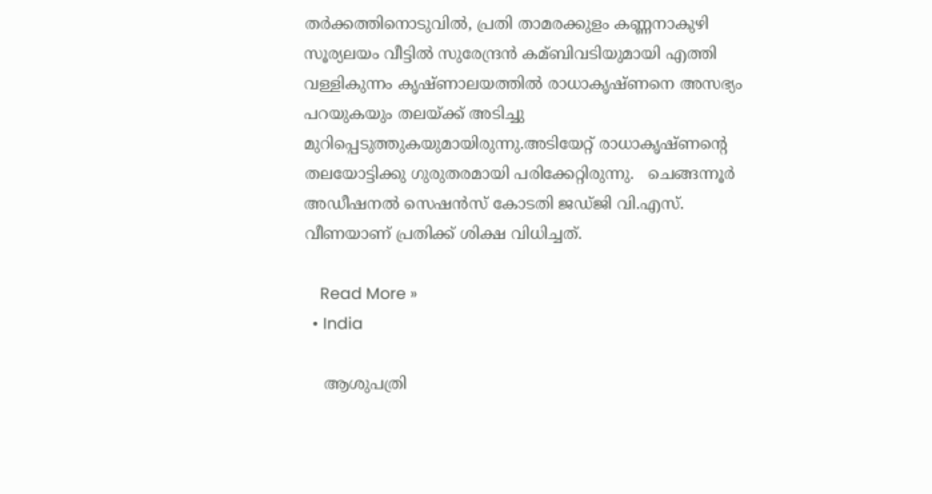തർക്കത്തിനൊടുവിൽ, പ്രതി താമരക്കുളം കണ്ണനാകുഴി സൂര്യലയം വീട്ടില്‍ സുരേന്ദ്രന്‍ കമ്ബിവടിയുമായി എത്തി വള്ളികുന്നം കൃഷ്ണാലയത്തില്‍ രാധാകൃഷ്ണനെ അസഭ്യം പറയുകയും തലയ്ക്ക് അടിച്ചു മുറിപ്പെടുത്തുകയുമായിരുന്നു.അടിയേറ്റ് രാധാകൃഷ്ണന്റെ തലയോട്ടിക്കു ഗുരുതരമായി പരിക്കേറ്റിരുന്നു.   ചെങ്ങന്നൂര്‍ അഡീഷനല്‍ സെഷന്‍സ് കോടതി ജഡ്ജി വി.എസ്. വീണയാണ് പ്രതിക്ക് ശിക്ഷ വിധിച്ചത്.

    Read More »
  • India

    ആശുപത്രി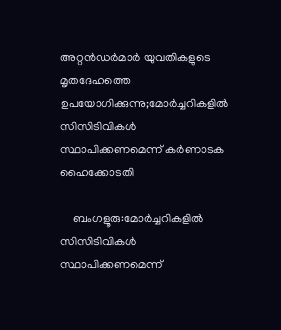അറ്റൻഡർമാർ യുവതികളുടെ മൃതദേഹത്തെ ഉപയോഗിക്കുന്നു;മോർച്ചറികളിൽ സിസിടിവികൾ സ്ഥാപിക്കണമെന്ന് കർണാടക ഹൈക്കോടതി

    ബംഗളൂരു:മോർച്ചറികളിൽ സിസിടിവികൾ സ്ഥാപിക്കണമെന്ന്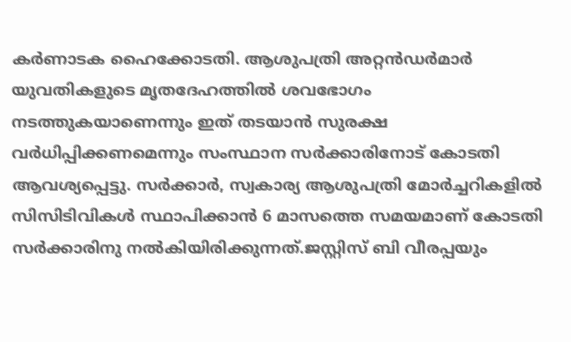കർണാടക ഹൈക്കോടതി. ആശുപത്രി അറ്റൻഡർമാർ യുവതികളുടെ മൃതദേഹത്തിൽ ശവഭോഗം നടത്തുകയാണെന്നും ഇത് തടയാൻ സുരക്ഷ വർധിപ്പിക്കണമെന്നും സംസ്ഥാന സർക്കാരിനോട് കോടതി ആവശ്യപ്പെട്ടു. സർക്കാർ, സ്വകാര്യ ആശുപത്രി മോർച്ചറികളിൽ സിസിടിവികൾ സ്ഥാപിക്കാൻ 6 മാസത്തെ സമയമാണ് കോടതി സർക്കാരിനു നൽകിയിരിക്കുന്നത്.ജസ്റ്റിസ് ബി വീരപ്പയും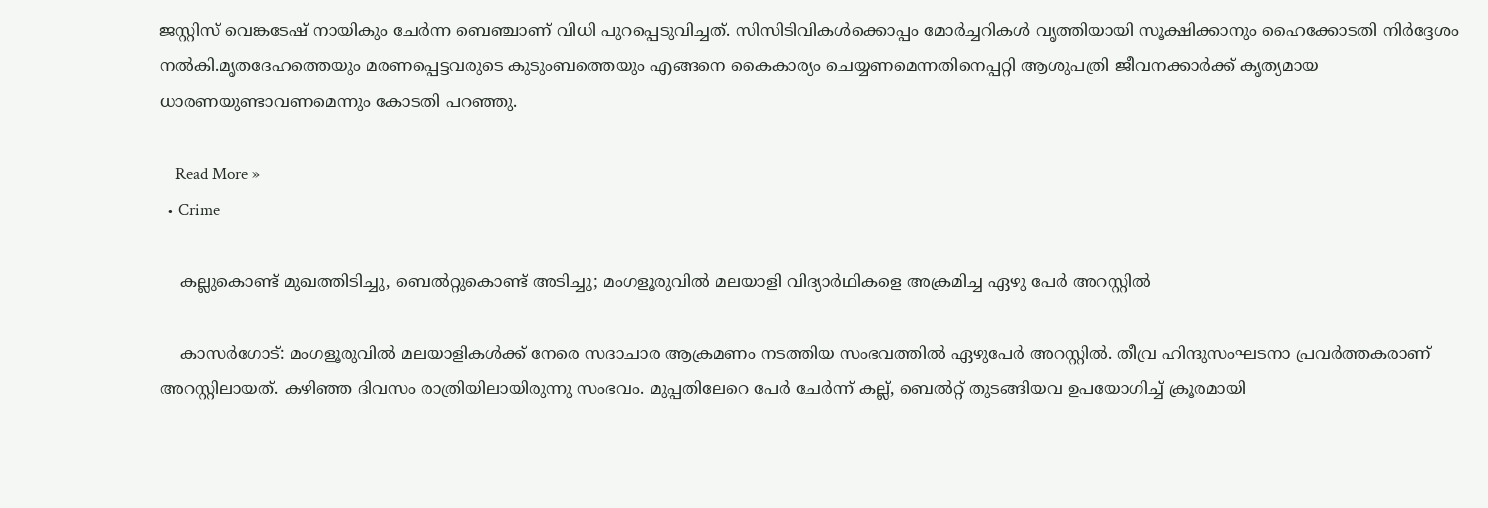ജസ്റ്റിസ് വെങ്കടേഷ് നായികും ചേർന്ന ബെഞ്ചാണ് വിധി പുറപ്പെടുവിച്ചത്. സിസിടിവികൾക്കൊപ്പം മോർച്ചറികൾ വൃത്തിയായി സൂക്ഷിക്കാനും ഹൈക്കോടതി നിർദ്ദേശം നൽകി.മൃതദേഹത്തെയും മരണപ്പെട്ടവരുടെ കുടുംബത്തെയും എങ്ങനെ കൈകാര്യം ചെയ്യണമെന്നതിനെപ്പറ്റി ആശുപത്രി ജീവനക്കാർക്ക് കൃത്യമായ ധാരണയുണ്ടാവണമെന്നും കോടതി പറഞ്ഞു.

    Read More »
  • Crime

    കല്ലുകൊണ്ട് മുഖത്തിടിച്ചു, ബെല്‍റ്റുകൊണ്ട് അടിച്ചു; മംഗളൂരുവില്‍ മലയാളി വിദ്യാര്‍ഥികളെ അക്രമിച്ച ഏഴു പേര്‍ അറസ്റ്റില്‍

    കാസര്‍ഗോട്: മംഗളൂരുവില്‍ മലയാളികള്‍ക്ക് നേരെ സദാചാര ആക്രമണം നടത്തിയ സംഭവത്തില്‍ ഏഴുപേര്‍ അറസ്റ്റില്‍. തീവ്ര ഹിന്ദുസംഘടനാ പ്രവര്‍ത്തകരാണ് അറസ്റ്റിലായത്. കഴിഞ്ഞ ദിവസം രാത്രിയിലായിരുന്നു സംഭവം. മുപ്പതിലേറെ പേര്‍ ചേര്‍ന്ന് കല്ല്, ബെല്‍റ്റ് തുടങ്ങിയവ ഉപയോഗിച്ച് ക്രൂരമായി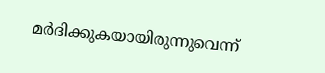മര്‍ദിക്കുകയായിരുന്നുവെന്ന്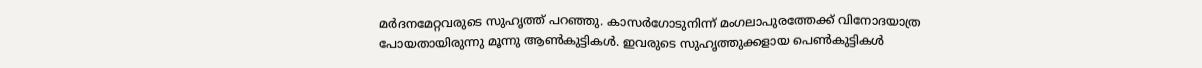മര്‍ദനമേറ്റവരുടെ സുഹൃത്ത് പറഞ്ഞു. കാസര്‍ഗോടുനിന്ന് മംഗലാപുരത്തേക്ക് വിനോദയാത്ര പോയതായിരുന്നു മൂന്നു ആണ്‍കുട്ടികള്‍. ഇവരുടെ സുഹൃത്തുക്കളായ പെണ്‍കുട്ടികള്‍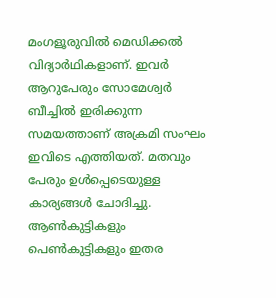മംഗളൂരുവില്‍ മെഡിക്കല്‍ വിദ്യാര്‍ഥികളാണ്. ഇവര്‍ ആറുപേരും സോമേശ്വര്‍ ബീച്ചില്‍ ഇരിക്കുന്ന സമയത്താണ് അക്രമി സംഘം ഇവിടെ എത്തിയത്. മതവും പേരും ഉള്‍പ്പെടെയുള്ള കാര്യങ്ങള്‍ ചോദിച്ചു. ആണ്‍കുട്ടികളും പെണ്‍കുട്ടികളും ഇതര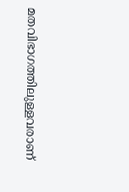മതവിഭാഗത്തിലുള്ളവരാണ്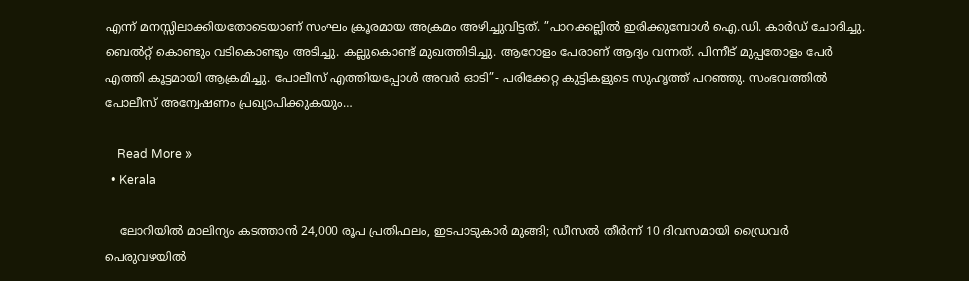എന്ന് മനസ്സിലാക്കിയതോടെയാണ് സംഘം ക്രൂരമായ അക്രമം അഴിച്ചുവിട്ടത്. ”പാറക്കല്ലില്‍ ഇരിക്കുമ്പോള്‍ ഐ.ഡി. കാര്‍ഡ് ചോദിച്ചു. ബെല്‍റ്റ് കൊണ്ടും വടികൊണ്ടും അടിച്ചു. കല്ലുകൊണ്ട് മുഖത്തിടിച്ചു. ആറോളം പേരാണ് ആദ്യം വന്നത്. പിന്നീട് മുപ്പതോളം പേര്‍ എത്തി കൂട്ടമായി ആക്രമിച്ചു. പോലീസ് എത്തിയപ്പോള്‍ അവര്‍ ഓടി”- പരിക്കേറ്റ കുട്ടികളുടെ സുഹൃത്ത് പറഞ്ഞു. സംഭവത്തില്‍ പോലീസ് അന്വേഷണം പ്രഖ്യാപിക്കുകയും…

    Read More »
  • Kerala

    ലോറിയില്‍ മാലിന്യം കടത്താന്‍ 24,000 രൂപ പ്രതിഫലം, ഇടപാടുകാര്‍ മുങ്ങി; ഡീസല്‍ തീര്‍ന്ന് 10 ദിവസമായി ഡ്രൈവര്‍ പെരുവഴയില്‍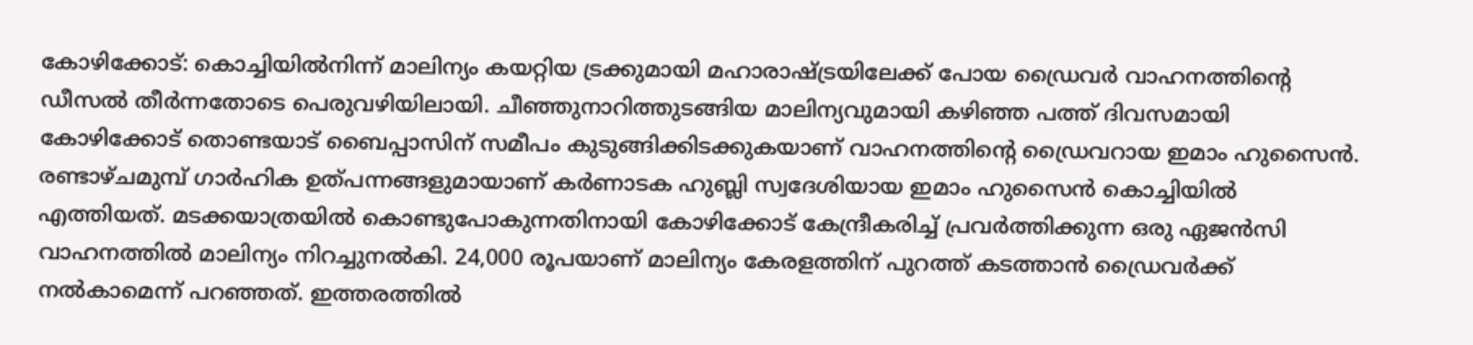കോഴിക്കോട്: കൊച്ചിയില്‍നിന്ന് മാലിന്യം കയറ്റിയ ട്രക്കുമായി മഹാരാഷ്ട്രയിലേക്ക് പോയ ഡ്രൈവര്‍ വാഹനത്തിന്റെ ഡീസല്‍ തീര്‍ന്നതോടെ പെരുവഴിയിലായി. ചീഞ്ഞുനാറിത്തുടങ്ങിയ മാലിന്യവുമായി കഴിഞ്ഞ പത്ത് ദിവസമായി കോഴിക്കോട് തൊണ്ടയാട് ബൈപ്പാസിന് സമീപം കുടുങ്ങിക്കിടക്കുകയാണ് വാഹനത്തിന്റെ ഡ്രൈവറായ ഇമാം ഹുസൈന്‍. രണ്ടാഴ്ചമുമ്പ് ഗാര്‍ഹിക ഉത്പന്നങ്ങളുമായാണ് കര്‍ണാടക ഹുബ്ലി സ്വദേശിയായ ഇമാം ഹുസൈന്‍ കൊച്ചിയില്‍ എത്തിയത്. മടക്കയാത്രയില്‍ കൊണ്ടുപോകുന്നതിനായി കോഴിക്കോട് കേന്ദ്രീകരിച്ച് പ്രവര്‍ത്തിക്കുന്ന ഒരു ഏജന്‍സി വാഹനത്തില്‍ മാലിന്യം നിറച്ചുനല്‍കി. 24,000 രൂപയാണ് മാലിന്യം കേരളത്തിന് പുറത്ത് കടത്താന്‍ ഡ്രൈവര്‍ക്ക് നല്‍കാമെന്ന് പറഞ്ഞത്. ഇത്തരത്തില്‍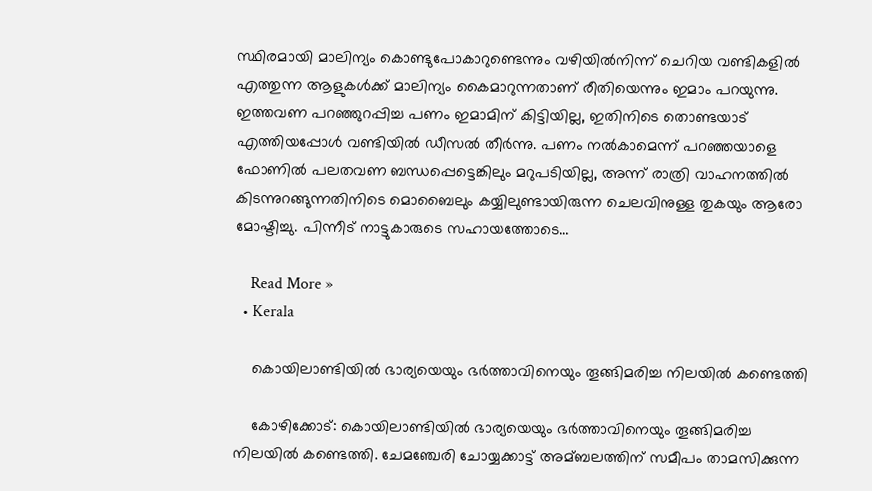സ്ഥിരമായി മാലിന്യം കൊണ്ടുപോകാറുണ്ടെന്നും വഴിയില്‍നിന്ന് ചെറിയ വണ്ടികളില്‍ എത്തുന്ന ആളുകള്‍ക്ക് മാലിന്യം കൈമാറുന്നതാണ് രീതിയെന്നും ഇമാം പറയുന്നു. ഇത്തവണ പറഞ്ഞുറപ്പിച്ച പണം ഇമാമിന് കിട്ടിയില്ല, ഇതിനിടെ തൊണ്ടയാട് എത്തിയപ്പോള്‍ വണ്ടിയില്‍ ഡീസല്‍ തീര്‍ന്നു. പണം നല്‍കാമെന്ന് പറഞ്ഞയാളെ ഫോണില്‍ പലതവണ ബന്ധപ്പെട്ടെങ്കിലും മറുപടിയില്ല, അന്ന് രാത്രി വാഹനത്തില്‍ കിടന്നുറങ്ങുന്നതിനിടെ മൊബൈലും കയ്യിലുണ്ടായിരുന്ന ചെലവിനുള്ള തുകയും ആരോ മോഷ്ടിച്ചു. പിന്നീട് നാട്ടുകാരുടെ സഹായത്തോടെ…

    Read More »
  • Kerala

    കൊയിലാണ്ടിയില്‍ ഭാര്യയെയും ഭര്‍ത്താവിനെയും തൂങ്ങിമരിച്ച നിലയില്‍ കണ്ടെത്തി

    കോഴിക്കോട്: കൊയിലാണ്ടിയില്‍ ഭാര്യയെയും ഭര്‍ത്താവിനെയും തൂങ്ങിമരിച്ച നിലയില്‍ കണ്ടെത്തി. ചേമഞ്ചേരി ചോയ്യക്കാട്ട് അമ്ബലത്തിന് സമീപം താമസിക്കുന്ന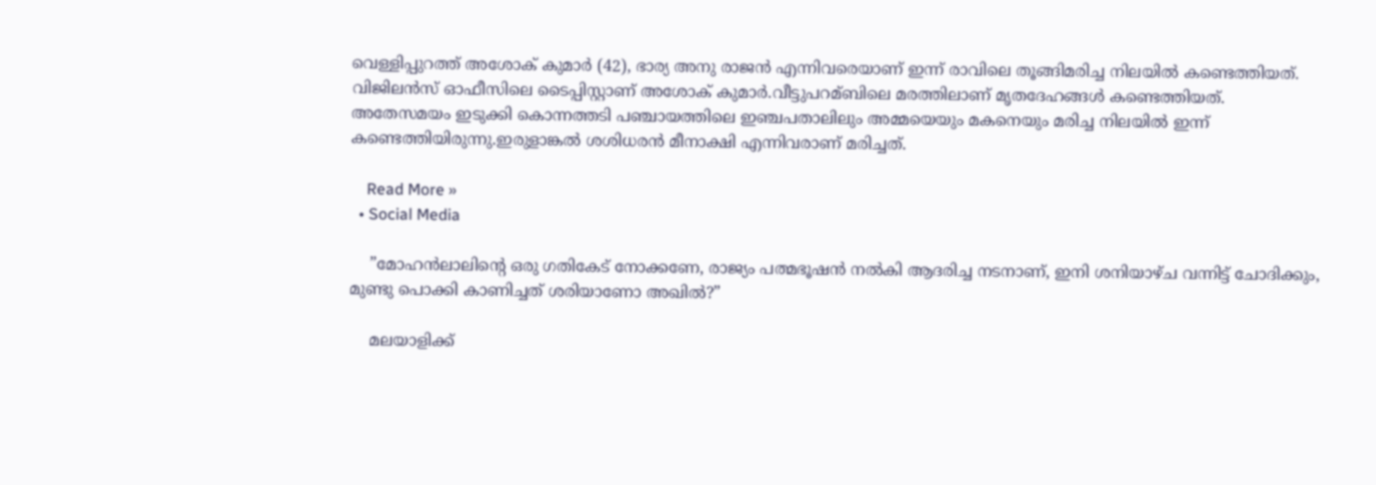വെള്ളിപ്പുറത്ത് അശോക് കുമാര്‍ (42), ഭാര്യ അനു രാജന്‍ എന്നിവരെയാണ് ഇന്ന് രാവിലെ തൂങ്ങിമരിച്ച നിലയില്‍ കണ്ടെത്തിയത്. വിജിലന്‍സ് ഓഫീസിലെ ടൈപ്പിസ്റ്റാണ് അശോക് കുമാര്‍.വീട്ടുപറമ്ബിലെ മരത്തിലാണ് മൃതദേഹങ്ങള്‍ കണ്ടെത്തിയത്. അതേസമയം ഇടുക്കി കൊന്നത്തടി പഞ്ചായത്തിലെ ഇഞ്ചപതാലിലും അമ്മയെയും മകനെയും മരിച്ച നിലയില്‍ ഇന്ന് കണ്ടെത്തിയിരുന്നു.ഇരുളാങ്കല്‍ ശശിധരൻ മീനാക്ഷി എന്നിവരാണ് മരിച്ചത്.

    Read More »
  • Social Media

    ”മോഹന്‍ലാലിന്റെ ഒരു ഗതികേട് നോക്കണേ, രാജ്യം പത്മഭൂഷന്‍ നല്‍കി ആദരിച്ച നടനാണ്, ഇനി ശനിയാഴ്ച വന്നിട്ട് ചോദിക്കും, മുണ്ടു പൊക്കി കാണിച്ചത് ശരിയാണോ അഖില്‍?”

    മലയാളിക്ക്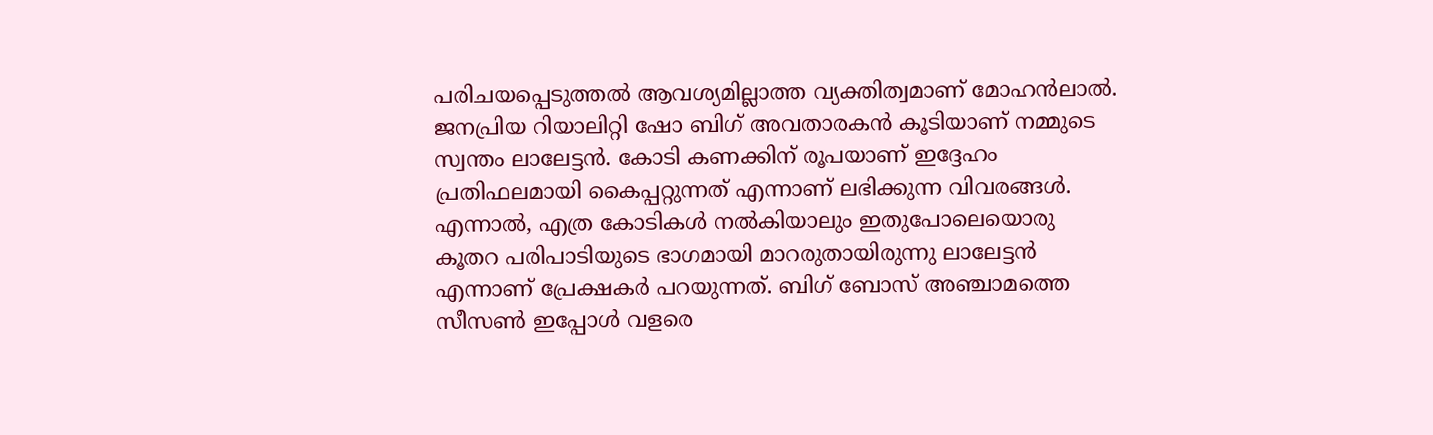പരിചയപ്പെടുത്തല്‍ ആവശ്യമില്ലാത്ത വ്യക്തിത്വമാണ് മോഹന്‍ലാല്‍. ജനപ്രിയ റിയാലിറ്റി ഷോ ബിഗ് അവതാരകന്‍ കൂടിയാണ് നമ്മുടെ സ്വന്തം ലാലേട്ടന്‍. കോടി കണക്കിന് രൂപയാണ് ഇദ്ദേഹം പ്രതിഫലമായി കൈപ്പറ്റുന്നത് എന്നാണ് ലഭിക്കുന്ന വിവരങ്ങള്‍. എന്നാല്‍, എത്ര കോടികള്‍ നല്‍കിയാലും ഇതുപോലെയൊരു കൂതറ പരിപാടിയുടെ ഭാഗമായി മാറരുതായിരുന്നു ലാലേട്ടന്‍ എന്നാണ് പ്രേക്ഷകര്‍ പറയുന്നത്. ബിഗ് ബോസ് അഞ്ചാമത്തെ സീസണ്‍ ഇപ്പോള്‍ വളരെ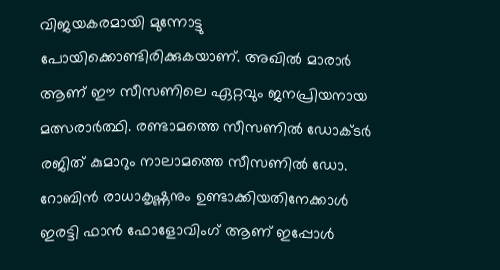വിജയകരമായി മുന്നോട്ടു പോയിക്കൊണ്ടിരിക്കുകയാണ്. അഖില്‍ മാരാര്‍ ആണ് ഈ സീസണിലെ ഏറ്റവും ജനപ്രിയനായ മത്സരാര്‍ത്ഥി. രണ്ടാമത്തെ സീസണില്‍ ഡോക്ടര്‍ രജിത് കുമാറും നാലാമത്തെ സീസണില്‍ ഡോ. റോബിന്‍ രാധാകൃഷ്ണനും ഉണ്ടാക്കിയതിനേക്കാള്‍ ഇരട്ടി ഫാന്‍ ഫോളോവിംഗ് ആണ് ഇപ്പോള്‍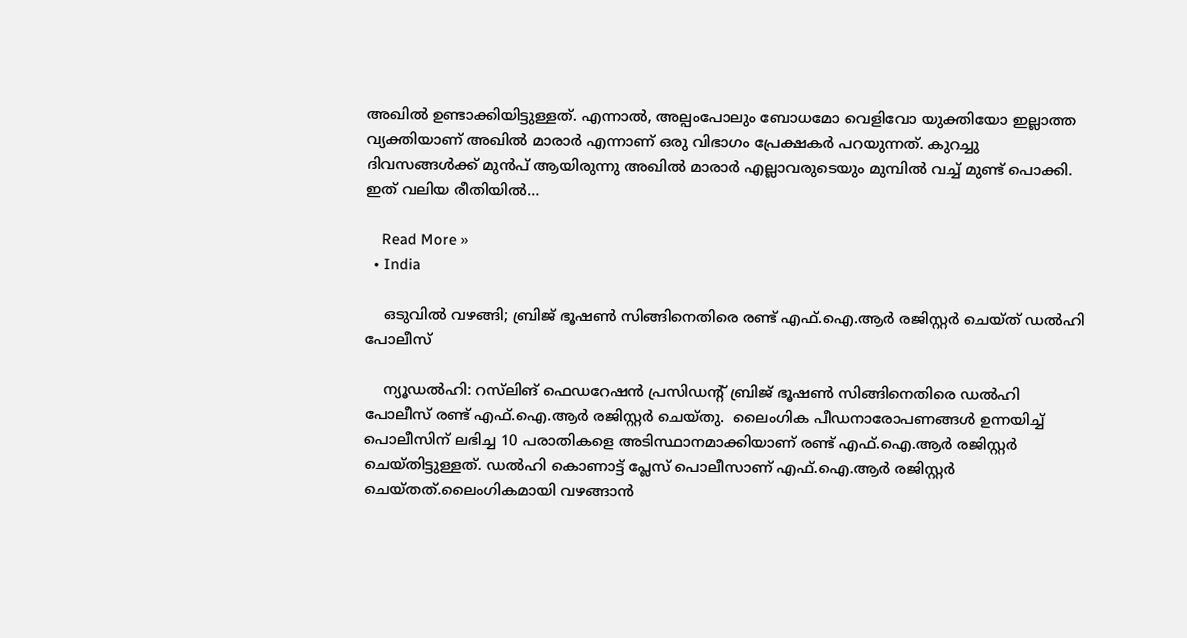അഖില്‍ ഉണ്ടാക്കിയിട്ടുള്ളത്. എന്നാല്‍, അല്പംപോലും ബോധമോ വെളിവോ യുക്തിയോ ഇല്ലാത്ത വ്യക്തിയാണ് അഖില്‍ മാരാര്‍ എന്നാണ് ഒരു വിഭാഗം പ്രേക്ഷകര്‍ പറയുന്നത്. കുറച്ചു ദിവസങ്ങള്‍ക്ക് മുന്‍പ് ആയിരുന്നു അഖില്‍ മാരാര്‍ എല്ലാവരുടെയും മുമ്പില്‍ വച്ച് മുണ്ട് പൊക്കി. ഇത് വലിയ രീതിയില്‍…

    Read More »
  • India

    ഒടുവിൽ വഴങ്ങി; ബ്രിജ് ഭൂഷണ്‍ സിങ്ങിനെതിരെ രണ്ട് എഫ്.ഐ.ആര്‍ രജിസ്റ്റര്‍ ചെയ്ത് ഡൽഹി പോലീസ്

    ന്യൂഡല്‍ഹി: റസ്‍ലിങ് ഫെഡറേഷൻ പ്രസിഡന്റ് ബ്രിജ് ഭൂഷണ്‍ സിങ്ങിനെതിരെ ഡൽഹി പോലീസ് രണ്ട് എഫ്.ഐ.ആര്‍ രജിസ്റ്റര്‍ ചെയ്തു.  ലൈംഗിക പീഡനാരോപണങ്ങള്‍ ഉന്നയിച്ച്‌ പൊലീസിന് ലഭിച്ച 10 പരാതികളെ അടിസ്ഥാനമാക്കിയാണ് രണ്ട് എഫ്.ഐ.ആര്‍ രജിസ്റ്റര്‍ ചെയ്തിട്ടുള്ളത്. ഡല്‍ഹി കൊണാട്ട് പ്ലേസ് പൊലീസാണ് എഫ്.ഐ.ആര്‍ രജിസ്റ്റര്‍ ചെയ്തത്.ലൈംഗികമായി വഴങ്ങാൻ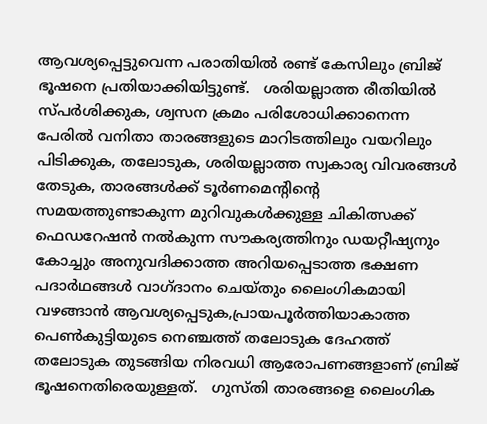ആവശ്യപ്പെട്ടുവെന്ന പരാതിയില്‍ രണ്ട് കേസിലും ബ്രിജ് ഭൂഷനെ പ്രതിയാക്കിയിട്ടുണ്ട്.   ശരിയല്ലാത്ത രീതിയില്‍ സ്പര്‍ശിക്കുക, ശ്വസന ക്രമം പരിശോധിക്കാനെന്ന പേരില്‍ വനിതാ താരങ്ങളുടെ മാറിടത്തിലും വയറിലും പിടിക്കുക, തലോടുക, ശരിയല്ലാത്ത സ്വകാര്യ വിവരങ്ങള്‍ തേടുക, താരങ്ങള്‍ക്ക് ടൂര്‍ണമെന്റിന്റെ സമയത്തുണ്ടാകുന്ന മുറിവുകള്‍ക്കുള്ള ചികിത്സക്ക് ഫെഡറേഷൻ നല്‍കുന്ന സൗകര്യത്തിനും ഡയറ്റീഷ്യനും കോച്ചും അനുവദിക്കാത്ത അറിയപ്പെടാത്ത ഭക്ഷണ പദാര്‍ഥങ്ങള്‍ വാഗ്ദാനം ചെയ്തും ലൈംഗികമായി വഴങ്ങാൻ ആവശ്യപ്പെടുക,പ്രായപൂര്‍ത്തിയാകാത്ത പെണ്‍കുട്ടിയുടെ നെഞ്ചത്ത് തലോടുക ദേഹത്ത് തലോടുക തുടങ്ങിയ നിരവധി ആരോപണങ്ങളാണ് ബ്രിജ് ഭൂഷനെതിരെയുള്ളത്.   ഗുസ്തി താരങ്ങളെ ലൈംഗിക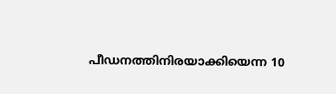പീഡനത്തിനിരയാക്കിയെന്ന 10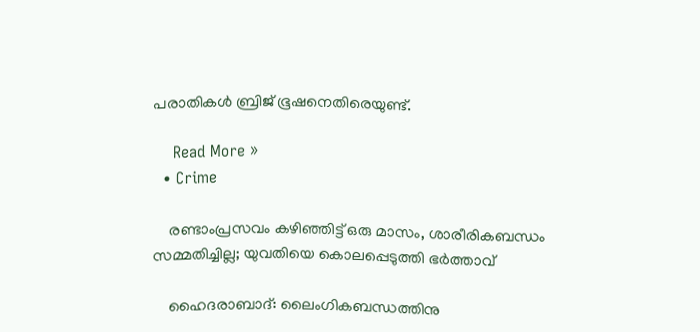പരാതികള്‍ ബ്രിജ് ഭൂഷനെതിരെയുണ്ട്.

    Read More »
  • Crime

    രണ്ടാംപ്രസവം കഴിഞ്ഞിട്ട് ഒരു മാസം, ശാരീരികബന്ധം സമ്മതിച്ചില്ല; യുവതിയെ കൊലപ്പെടുത്തി ഭര്‍ത്താവ്

    ഹൈദരാബാദ്: ലൈംഗികബന്ധത്തിനു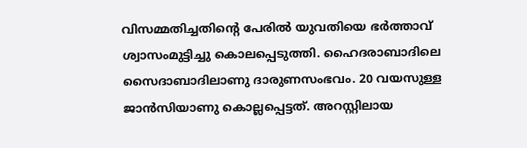വിസമ്മതിച്ചതിന്റെ പേരില്‍ യുവതിയെ ഭര്‍ത്താവ് ശ്വാസംമുട്ടിച്ചു കൊലപ്പെടുത്തി. ഹൈദരാബാദിലെ സൈദാബാദിലാണു ദാരുണസംഭവം. 20 വയസുള്ള ജാന്‍സിയാണു കൊല്ലപ്പെട്ടത്. അറസ്റ്റിലായ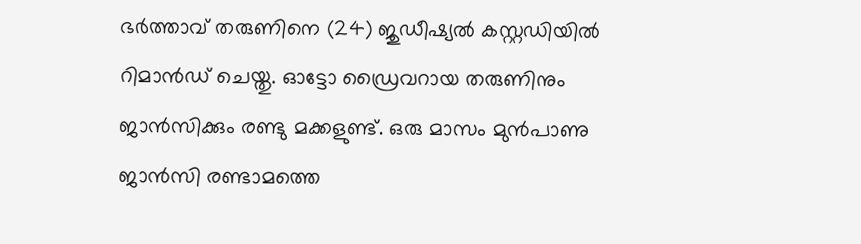ഭര്‍ത്താവ് തരുണിനെ (24) ജുഡീഷ്യല്‍ കസ്റ്റഡിയില്‍ റിമാന്‍ഡ് ചെയ്തു. ഓട്ടോ ഡ്രൈവറായ തരുണിനും ജാന്‍സിക്കും രണ്ടു മക്കളുണ്ട്. ഒരു മാസം മുന്‍പാണു ജാന്‍സി രണ്ടാമത്തെ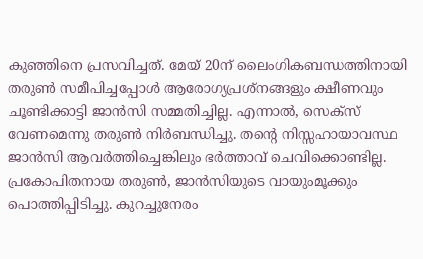കുഞ്ഞിനെ പ്രസവിച്ചത്. മേയ് 20ന് ലൈംഗികബന്ധത്തിനായി തരുണ്‍ സമീപിച്ചപ്പോള്‍ ആരോഗ്യപ്രശ്‌നങ്ങളും ക്ഷീണവും ചൂണ്ടിക്കാട്ടി ജാന്‍സി സമ്മതിച്ചില്ല. എന്നാല്‍, സെക്‌സ് വേണമെന്നു തരുണ്‍ നിര്‍ബന്ധിച്ചു. തന്റെ നിസ്സഹായാവസ്ഥ ജാന്‍സി ആവര്‍ത്തിച്ചെങ്കിലും ഭര്‍ത്താവ് ചെവിക്കൊണ്ടില്ല. പ്രകോപിതനായ തരുണ്‍, ജാന്‍സിയുടെ വായുംമൂക്കും പൊത്തിപ്പിടിച്ചു. കുറച്ചുനേരം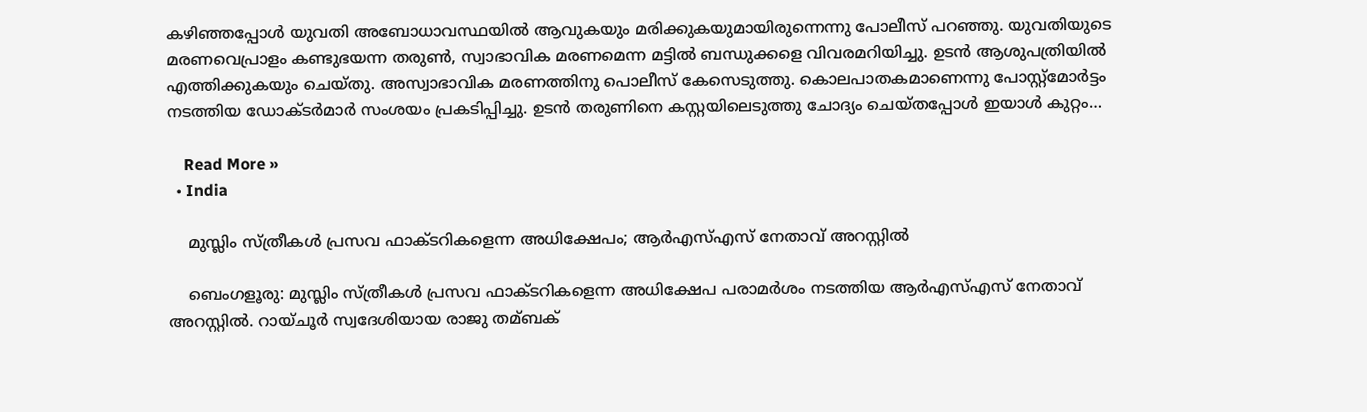കഴിഞ്ഞപ്പോള്‍ യുവതി അബോധാവസ്ഥയില്‍ ആവുകയും മരിക്കുകയുമായിരുന്നെന്നു പോലീസ് പറഞ്ഞു. യുവതിയുടെ മരണവെപ്രാളം കണ്ടുഭയന്ന തരുണ്‍, സ്വാഭാവിക മരണമെന്ന മട്ടില്‍ ബന്ധുക്കളെ വിവരമറിയിച്ചു. ഉടന്‍ ആശുപത്രിയില്‍ എത്തിക്കുകയും ചെയ്തു. അസ്വാഭാവിക മരണത്തിനു പൊലീസ് കേസെടുത്തു. കൊലപാതകമാണെന്നു പോസ്റ്റ്മോര്‍ട്ടം നടത്തിയ ഡോക്ടര്‍മാര്‍ സംശയം പ്രകടിപ്പിച്ചു. ഉടന്‍ തരുണിനെ കസ്റ്റയിലെടുത്തു ചോദ്യം ചെയ്തപ്പോള്‍ ഇയാള്‍ കുറ്റം…

    Read More »
  • India

    മുസ്ലിം സ്ത്രീകള്‍ പ്രസവ ഫാക്ടറികളെന്ന അധിക്ഷേപം; ആര്‍എസ്‌എസ് നേതാവ് അറസ്റ്റില്‍

    ബെംഗളൂരു: മുസ്ലിം സ്ത്രീകള്‍ പ്രസവ ഫാക്ടറികളെന്ന അധിക്ഷേപ പരാമര്‍ശം നടത്തിയ ആര്‍എസ്‌എസ് നേതാവ് അറസ്റ്റില്‍. റായ്‍ചൂര്‍ സ്വദേശിയായ രാജു തമ്ബക്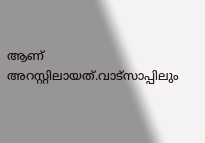ആണ് അറസ്റ്റിലായത്.വാട്സാപ്പിലും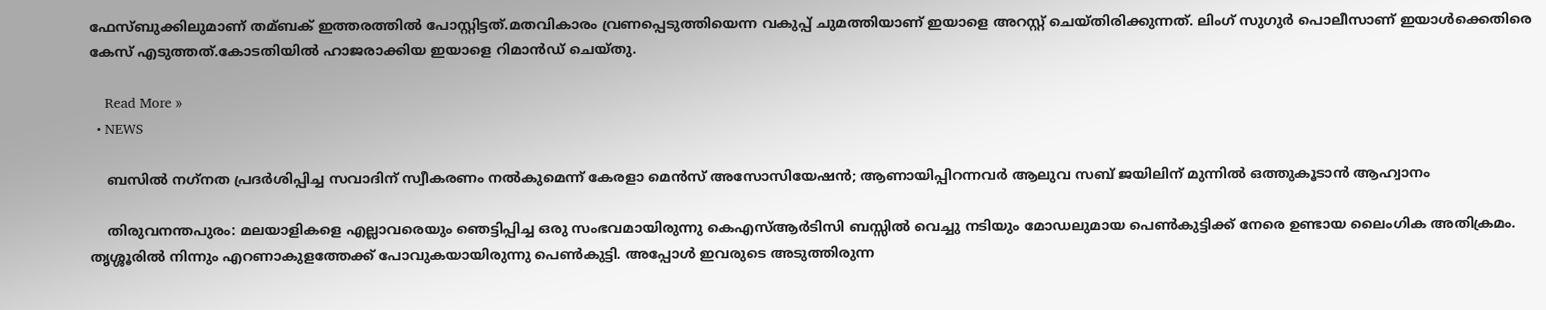ഫേസ്ബുക്കിലുമാണ് തമ്ബക് ഇത്തരത്തില്‍ പോസ്റ്റിട്ടത്.മതവികാരം വ്രണപ്പെടുത്തിയെന്ന വകുപ്പ് ചുമത്തിയാണ് ഇയാളെ അറസ്റ്റ് ചെയ്തിരിക്കുന്നത്. ലിംഗ്‍ സുഗുര്‍ പൊലീസാണ് ഇയാൾക്കെതിരെ കേസ് എടുത്തത്.കോടതിയിൽ ഹാജരാക്കിയ ഇയാളെ റിമാൻഡ് ചെയ്തു.

    Read More »
  • NEWS

    ബസില്‍ നഗ്‌നത പ്രദര്‍ശിപ്പിച്ച സവാദിന് സ്വീകരണം നല്‍കുമെന്ന് കേരളാ മെന്‍സ് അസോസിയേഷന്‍; ആണായിപ്പിറന്നവര്‍ ആലുവ സബ് ജയിലിന് മുന്നില്‍ ഒത്തുകൂടാന്‍ ആഹ്വാനം

    തിരുവനന്തപുരം: മലയാളികളെ എല്ലാവരെയും ഞെട്ടിപ്പിച്ച ഒരു സംഭവമായിരുന്നു കെഎസ്ആര്‍ടിസി ബസ്സില്‍ വെച്ചു നടിയും മോഡലുമായ പെണ്‍കുട്ടിക്ക് നേരെ ഉണ്ടായ ലൈംഗിക അതിക്രമം. തൃശ്ശൂരില്‍ നിന്നും എറണാകുളത്തേക്ക് പോവുകയായിരുന്നു പെണ്‍കുട്ടി. അപ്പോള്‍ ഇവരുടെ അടുത്തിരുന്ന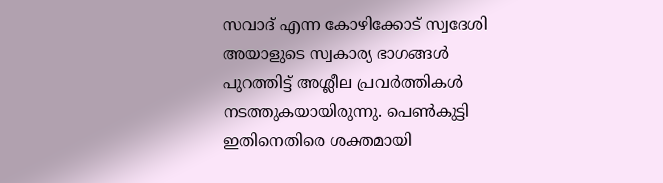സവാദ് എന്ന കോഴിക്കോട് സ്വദേശി അയാളുടെ സ്വകാര്യ ഭാഗങ്ങള്‍ പുറത്തിട്ട് അശ്ലീല പ്രവര്‍ത്തികള്‍ നടത്തുകയായിരുന്നു. പെണ്‍കുട്ടി ഇതിനെതിരെ ശക്തമായി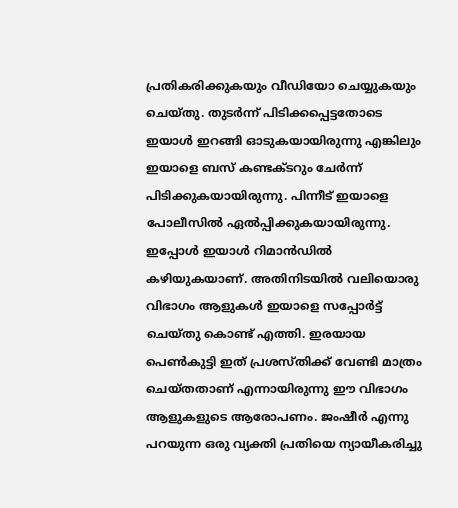പ്രതികരിക്കുകയും വീഡിയോ ചെയ്യുകയും ചെയ്തു. തുടര്‍ന്ന് പിടിക്കപ്പെട്ടതോടെ ഇയാള്‍ ഇറങ്ങി ഓടുകയായിരുന്നു എങ്കിലും ഇയാളെ ബസ് കണ്ടക്ടറും ചേര്‍ന്ന് പിടിക്കുകയായിരുന്നു. പിന്നീട് ഇയാളെ പോലീസില്‍ ഏല്‍പ്പിക്കുകയായിരുന്നു. ഇപ്പോള്‍ ഇയാള്‍ റിമാന്‍ഡില്‍ കഴിയുകയാണ്. അതിനിടയില്‍ വലിയൊരു വിഭാഗം ആളുകള്‍ ഇയാളെ സപ്പോര്‍ട്ട് ചെയ്തു കൊണ്ട് എത്തി. ഇരയായ പെണ്‍കുട്ടി ഇത് പ്രശസ്തിക്ക് വേണ്ടി മാത്രം ചെയ്തതാണ് എന്നായിരുന്നു ഈ വിഭാഗം ആളുകളുടെ ആരോപണം. ജംഷീര്‍ എന്നു പറയുന്ന ഒരു വ്യക്തി പ്രതിയെ ന്യായീകരിച്ചു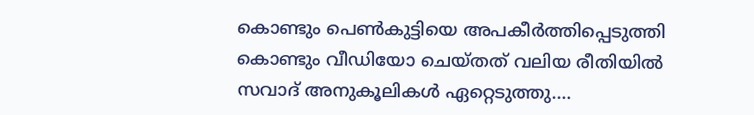കൊണ്ടും പെണ്‍കുട്ടിയെ അപകീര്‍ത്തിപ്പെടുത്തി കൊണ്ടും വീഡിയോ ചെയ്തത് വലിയ രീതിയില്‍ സവാദ് അനുകൂലികള്‍ ഏറ്റെടുത്തു.…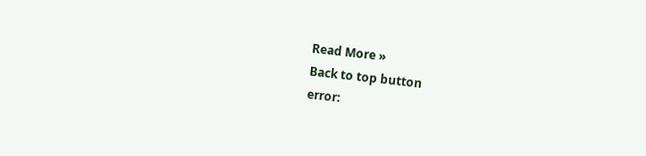Read More »
Back to top button
error: